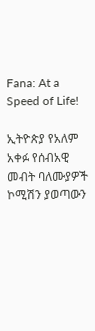Fana: At a Speed of Life!

ኢትዮጵያ የአለም አቀፉ የሰብአዊ መብት ባለሙያዎች ኮሚሽን ያወጣውን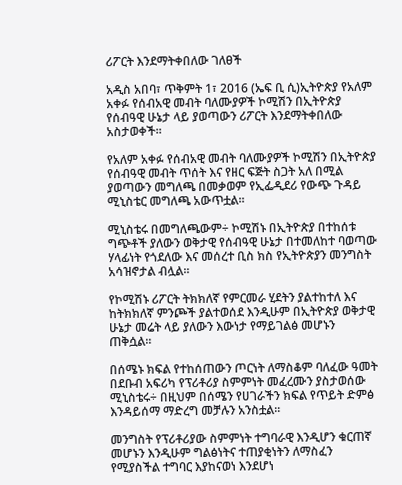ሪፖርት እንደማትቀበለው ገለፀች

አዲስ አበባ፣ ጥቅምት 1፣ 2016 (ኤፍ ቢ ሲ)ኢትዮጵያ የአለም አቀፉ የሰብአዊ መብት ባለሙያዎች ኮሚሽን በኢትዮጵያ የሰብዓዊ ሁኔታ ላይ ያወጣውን ሪፖርት እንደማትቀበለው አስታወቀች፡፡

የአለም አቀፉ የሰብአዊ መብት ባለሙያዎች ኮሚሽን በኢትዮጵያ የሰብዓዊ መብት ጥሰት እና የዘር ፍጅት ስጋት አለ በሚል ያወጣውን መግለጫ በመቃወም የኢፌዲደሪ የውጭ ጉዳይ ሚኒስቴር መግለጫ አውጥቷል፡፡

ሚኒስቴሩ በመግለጫውም÷ ኮሚሽኑ በኢትዮጵያ በተከሰቱ ግጭቶች ያለውን ወቅታዊ የሰብዓዊ ሁኔታ በተመለከተ ባወጣው ሃላፊነት የጎደለው እና መሰረተ ቢስ ክስ የኢትዮጵያን መንግስት አሳዝኖታል ብሏል፡፡

የኮሚሽኑ ሪፖርት ትክክለኛ የምርመራ ሂደትን ያልተከተለ እና ከትክክለኛ ምንጮች ያልተወሰደ እንዲሁም በኢትዮጵያ ወቅታዊ ሁኔታ መሬት ላይ ያለውን እውነታ የማይገልፅ መሆኑን ጠቅሷል።

በሰሜኑ ክፍል የተከሰጠውን ጦርነት ለማስቆም ባለፈው ዓመት በደቡብ አፍሪካ የፕሪቶሪያ ስምምነት መፈረሙን ያስታወሰው ሚኒስቴሩ÷ በዚህም በሰሜን የሀገራችን ክፍል የጥይት ድምፅ እንዳይሰማ ማድረግ መቻሉን አንስቷል፡፡

መንግስት የፕሪቶሪያው ስምምነት ተግባራዊ እንዲሆን ቁርጠኛ መሆኑን እንዲሁም ግልፅነትና ተጠያቂነትን ለማስፈን የሚያስችል ተግባር እያከናወነ እንደሆነ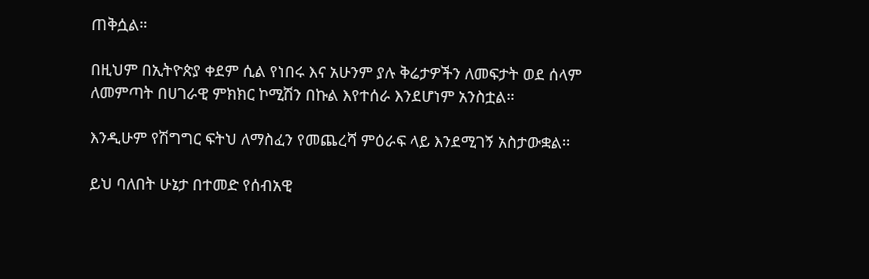ጠቅሷል።

በዚህም በኢትዮጵያ ቀደም ሲል የነበሩ እና አሁንም ያሉ ቅሬታዎችን ለመፍታት ወደ ሰላም ለመምጣት በሀገራዊ ምክክር ኮሚሽን በኩል እየተሰራ እንደሆነም አንስቷል።

እንዲሁም የሽግግር ፍትህ ለማስፈን የመጨረሻ ምዕራፍ ላይ እንደሚገኝ አስታውቋል፡፡

ይህ ባለበት ሁኔታ በተመድ የሰብአዊ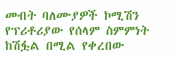መብት ባለሙያዎች ኮሚሽን የፕሪቶሪያው የሰላም ስምምነት ከሽፏል በሚል የቀረበው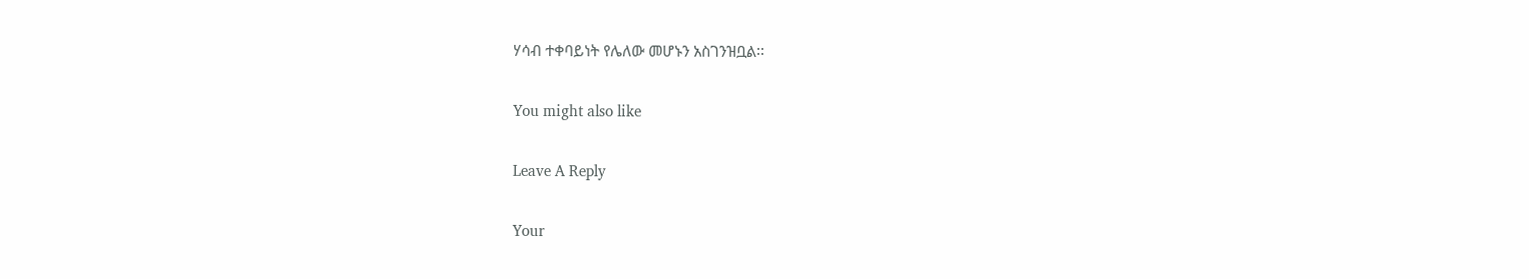ሃሳብ ተቀባይነት የሌለው መሆኑን አስገንዝቧል፡፡

You might also like

Leave A Reply

Your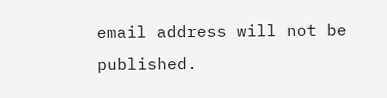email address will not be published.